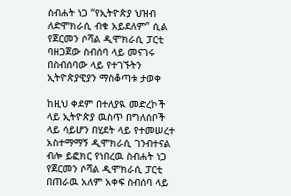ስብሐት ነጋ “የኢትዮጵያ ህዝብ ለድሞክራሲ ብቁ አይደለም” ሲል የጀርመን ሶሻል ዲሞክራሲ ፓርቲ ባዘጋጀው ስብሰባ ላይ መናገሩ በስብሰባው ላይ የተገኙትን ኢትዮጵያዊያን ማስቆጣቱ ታወቀ

ከዚህ ቀደም በተለያዪ መድረኮች ላይ ኢትዮጵያ ዉስጥ በግለሰቦች ላይ ሳይሆን በሂደት ላይ የተመሠረተ አስተማማኝ ዲሞክራሲ ገንብተናል ብሎ ይፎክር የነበረዉ ስብሐት ነጋ የጀርመን ሶሻል ዲሞክራሲ ፓርቲ  በጠራዉ አለም አቀፍ ስብሰባ ላይ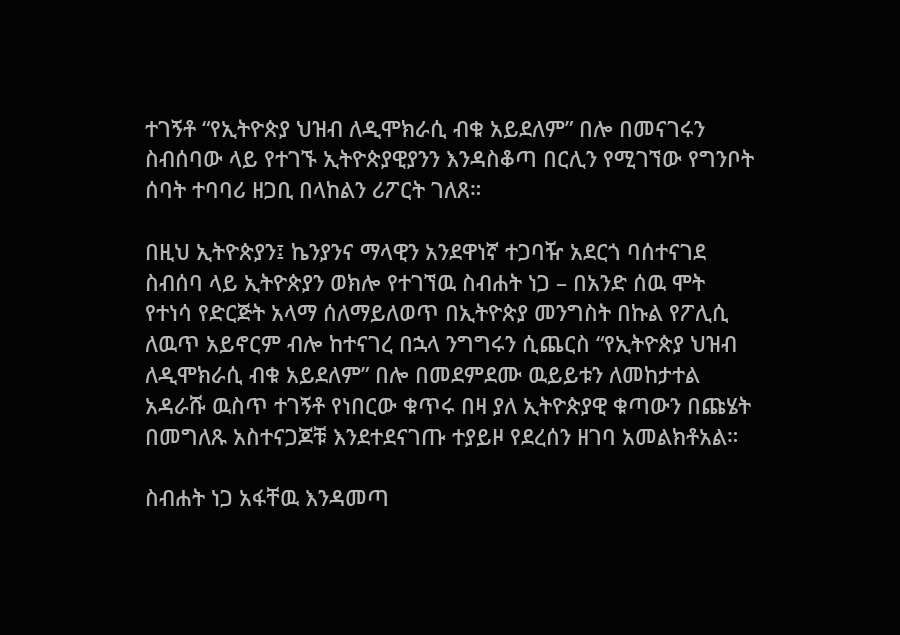ተገኝቶ “የኢትዮጵያ ህዝብ ለዲሞክራሲ ብቁ አይደለም” በሎ በመናገሩን ስብሰባው ላይ የተገኙ ኢትዮጵያዊያንን እንዳስቆጣ በርሊን የሚገኘው የግንቦት ሰባት ተባባሪ ዘጋቢ በላከልን ሪፖርት ገለጸ።

በዚህ ኢትዮጵያን፤ ኬንያንና ማላዊን አንደዋነኛ ተጋባዥ አደርጎ ባሰተናገደ ስብሰባ ላይ ኢትዮጵያን ወክሎ የተገኘዉ ስብሐት ነጋ – በአንድ ሰዉ ሞት የተነሳ የድርጅት አላማ ሰለማይለወጥ በኢትዮጵያ መንግስት በኩል የፖሊሲ ለዉጥ አይኖርም ብሎ ከተናገረ በኋላ ንግግሩን ሲጨርስ “የኢትዮጵያ ህዝብ ለዲሞክራሲ ብቁ አይደለም” በሎ በመደምደሙ ዉይይቱን ለመከታተል አዳራሹ ዉስጥ ተገኝቶ የነበርው ቁጥሩ በዛ ያለ ኢትዮጵያዊ ቁጣውን በጩሄት በመግለጹ አስተናጋጆቹ እንደተደናገጡ ተያይዞ የደረሰን ዘገባ አመልክቶአል።

ስብሐት ነጋ አፋቸዉ እንዳመጣ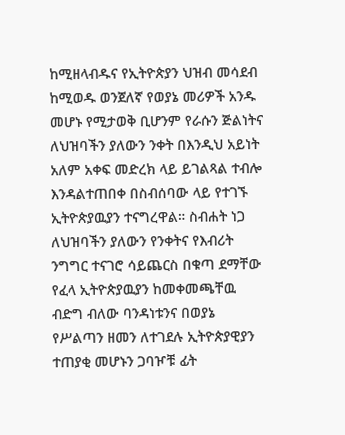ከሚዘላብዱና የኢትዮጵያን ህዝብ መሳደብ ከሚወዱ ወንጀለኛ የወያኔ መሪዎች አንዱ መሆኑ የሚታወቅ ቢሆንም የራሱን ጅልነትና ለህዝባችን ያለውን ንቀት በእንዲህ አይነት አለም አቀፍ መድረክ ላይ ይገልጻል ተብሎ እንዳልተጠበቀ በስብሰባው ላይ የተገኙ ኢትዮጵያዉያን ተናግረዋል። ስብሐት ነጋ ለህዝባችን ያለውን የንቀትና የእብሪት ንግግር ተናገሮ ሳይጨርስ በቁጣ ደማቸው የፈላ ኢትዮጵያዉያን ከመቀመጫቸዉ ብድግ ብለው ባንዳነቱንና በወያኔ የሥልጣን ዘመን ለተገደሉ ኢትዮጵያዊያን ተጠያቂ መሆኑን ጋባዦቹ ፊት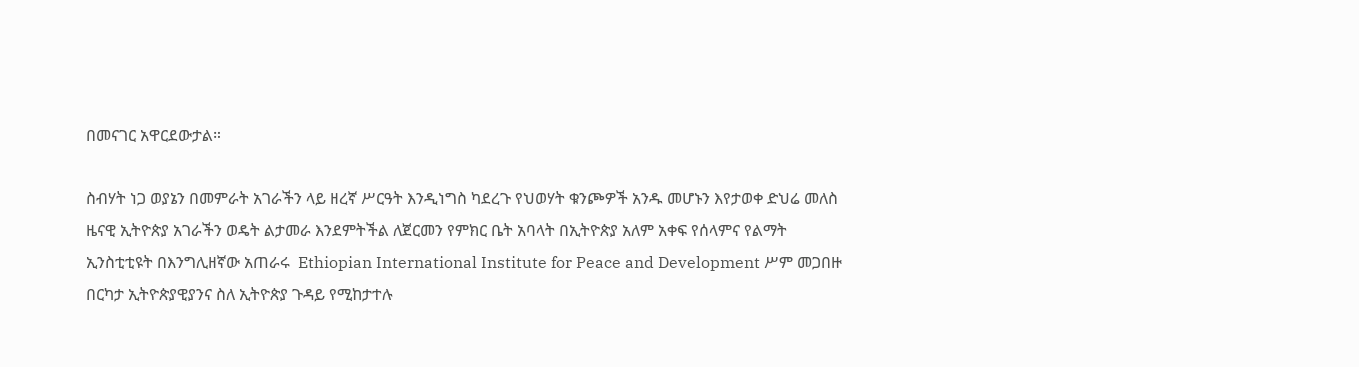በመናገር አዋርደውታል።

ስብሃት ነጋ ወያኔን በመምራት አገራችን ላይ ዘረኛ ሥርዓት እንዲነግስ ካደረጉ የህወሃት ቁንጮዎች አንዱ መሆኑን እየታወቀ ድህሬ መለስ ዜናዊ ኢትዮጵያ አገራችን ወዴት ልታመራ እንደምትችል ለጀርመን የምክር ቤት አባላት በኢትዮጵያ አለም አቀፍ የሰላምና የልማት ኢንስቲቲዩት በእንግሊዘኛው አጠራሩ  Ethiopian International Institute for Peace and Development ሥም መጋበዙ በርካታ ኢትዮጵያዊያንና ስለ ኢትዮጵያ ጉዳይ የሚከታተሉ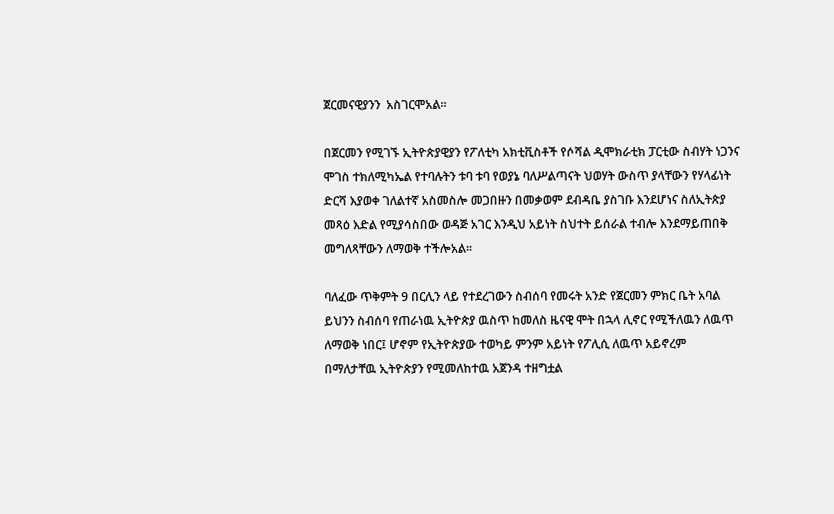ጀርመናዊያንን  አስገርሞአል።

በጀርመን የሚገኙ ኢትዮጵያዊያን የፖለቲካ አክቲቪስቶች የሶሻል ዲሞክራቲክ ፓርቲው ስብሃት ነጋንና ሞገስ ተክለሚካኤል የተባሉትን ቱባ ቱባ የወያኔ ባለሥልጣናት ህወሃት ውስጥ ያላቸውን የሃላፊነት ድርሻ እያወቀ ገለልተኛ አስመስሎ መጋበዙን በመቃወም ደብዳቤ ያስገቡ እንደሆነና ስለኢትጵያ መጻዕ እድል የሚያሳስበው ወዳጅ አገር እንዲህ አይነት ስህተት ይሰራል ተብሎ እንደማይጠበቅ መግለጻቸውን ለማወቅ ተችሎአል።

ባለፈው ጥቅምት 9 በርሊን ላይ የተደረገውን ስብሰባ የመሩት አንድ የጀርመን ምክር ቤት አባል ይህንን ስብሰባ የጠራነዉ ኢትዮጵያ ዉስጥ ከመለስ ዜናዊ ሞት በኋላ ሊኖር የሚችለዉን ለዉጥ ለማወቅ ነበር፤ ሆኖም የኢትዮጵያው ተወካይ ምንም አይነት የፖሊሲ ለዉጥ አይኖረም በማለታቸዉ ኢትዮጵያን የሚመለከተዉ አጀንዳ ተዘግቷል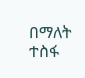በማለት ተስፋ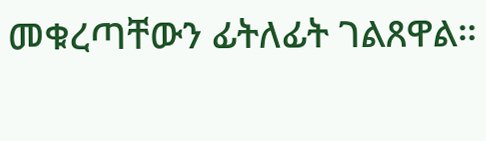መቁረጣቸውን ፊትለፊት ገልጸዋል።